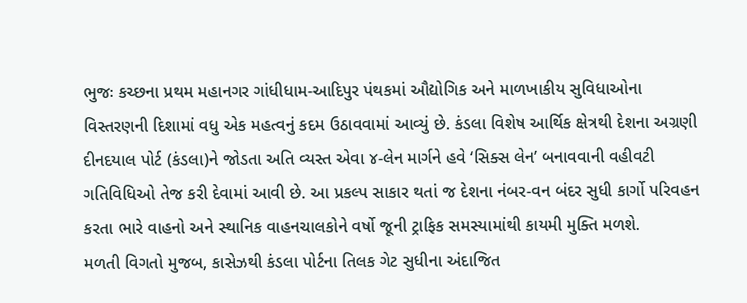ભુજઃ કચ્છના પ્રથમ મહાનગર ગાંધીધામ-આદિપુર પંથકમાં ઔદ્યોગિક અને માળખાકીય સુવિધાઓના વિસ્તરણની દિશામાં વધુ એક મહત્વનું કદમ ઉઠાવવામાં આવ્યું છે. કંડલા વિશેષ આર્થિક ક્ષેત્રથી દેશના અગ્રણી દીનદયાલ પોર્ટ (કંડલા)ને જોડતા અતિ વ્યસ્ત એવા ૪-લેન માર્ગને હવે ‘સિક્સ લેન’ બનાવવાની વહીવટી ગતિવિધિઓ તેજ કરી દેવામાં આવી છે. આ પ્રકલ્પ સાકાર થતાં જ દેશના નંબર-વન બંદર સુધી કાર્ગો પરિવહન કરતા ભારે વાહનો અને સ્થાનિક વાહનચાલકોને વર્ષો જૂની ટ્રાફિક સમસ્યામાંથી કાયમી મુક્તિ મળશે.
મળતી વિગતો મુજબ, કાસેઝથી કંડલા પોર્ટના તિલક ગેટ સુધીના અંદાજિત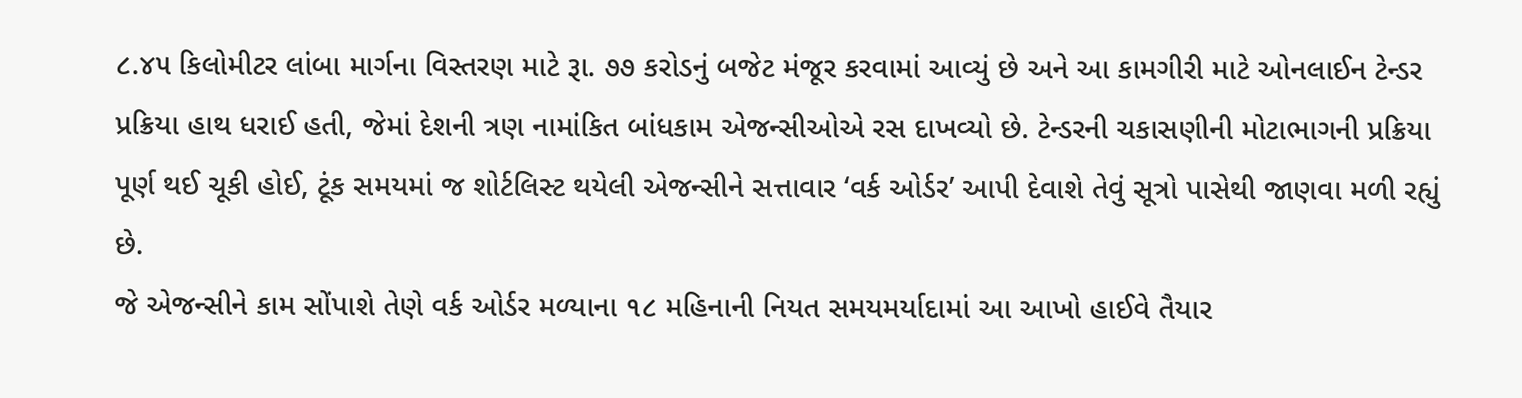૮.૪૫ કિલોમીટર લાંબા માર્ગના વિસ્તરણ માટે રૂા. ૭૭ કરોડનું બજેટ મંજૂર કરવામાં આવ્યું છે અને આ કામગીરી માટે ઓનલાઈન ટેન્ડર પ્રક્રિયા હાથ ધરાઈ હતી, જેમાં દેશની ત્રણ નામાંકિત બાંધકામ એજન્સીઓએ રસ દાખવ્યો છે. ટેન્ડરની ચકાસણીની મોટાભાગની પ્રક્રિયા પૂર્ણ થઈ ચૂકી હોઈ, ટૂંક સમયમાં જ શોર્ટલિસ્ટ થયેલી એજન્સીને સત્તાવાર ‘વર્ક ઓર્ડર’ આપી દેવાશે તેવું સૂત્રો પાસેથી જાણવા મળી રહ્યું છે.
જે એજન્સીને કામ સોંપાશે તેણે વર્ક ઓર્ડર મળ્યાના ૧૮ મહિનાની નિયત સમયમર્યાદામાં આ આખો હાઈવે તૈયાર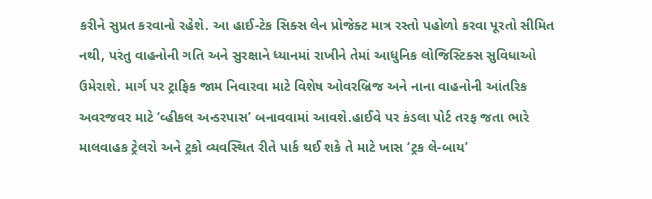કરીને સુપ્રત કરવાનો રહેશે. આ હાઈ-ટેક સિક્સ લેન પ્રોજેક્ટ માત્ર રસ્તો પહોળો કરવા પૂરતો સીમિત નથી, પરંતુ વાહનોની ગતિ અને સુરક્ષાને ધ્યાનમાં રાખીને તેમાં આધુનિક લોજિસ્ટિક્સ સુવિધાઓ ઉમેરાશે. માર્ગ પર ટ્રાફિક જામ નિવારવા માટે વિશેષ ઓવરબ્રિજ અને નાના વાહનોની આંતરિક અવરજવર માટે ‘વ્હીકલ અન્ડરપાસ’ બનાવવામાં આવશે.હાઈવે પર કંડલા પોર્ટ તરફ જતા ભારે માલવાહક ટ્રેલરો અને ટ્રકો વ્યવસ્થિત રીતે પાર્ક થઈ શકે તે માટે ખાસ ‘ટ્રક લે-બાય’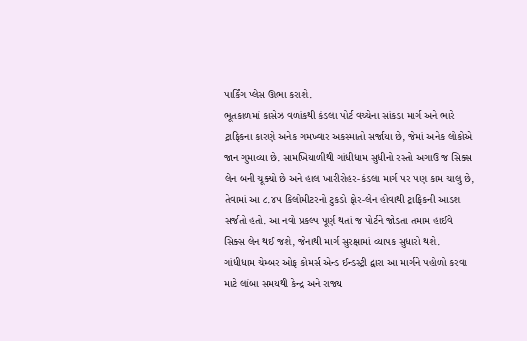પાર્કિંગ પ્લેસ ઊભા કરાશે.
ભૂતકાળમાં કાસેઝ વળાંકથી કંડલા પોર્ટ વચ્ચેના સાંકડા માર્ગ અને ભારે ટ્રાફિકના કારણે અનેક ગમખ્વાર અકસ્માતો સર્જાયા છે, જેમાં અનેક લોકોએ જાન ગુમાવ્યા છે. સામખિયાળીથી ગાંધીધામ સુધીનો રસ્તો અગાઉ જ સિક્સ લેન બની ચૂક્યો છે અને હાલ ખારીરોહર-કંડલા માર્ગ પર પણ કામ ચાલુ છે, તેવામાં આ ૮.૪૫ કિલોમીટરનો ટુકડો ફોર-લેન હોવાથી ટ્રાફિકની આડશ સર્જતો હતો. આ નવો પ્રકલ્પ પૂર્ણ થતાં જ પોર્ટને જોડતા તમામ હાઈવે સિક્સ લેન થઈ જશે, જેનાથી માર્ગ સુરક્ષામાં વ્યાપક સુધારો થશે.
ગાંધીધામ ચેમ્બર ઓફ કોમર્સ એન્ડ ઈન્ડસ્ટ્રી દ્વારા આ માર્ગને પહોળો કરવા માટે લાંબા સમયથી કેન્દ્ર અને રાજ્ય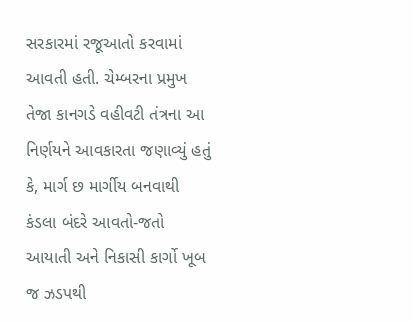સરકારમાં રજૂઆતો કરવામાં આવતી હતી. ચેમ્બરના પ્રમુખ તેજા કાનગડે વહીવટી તંત્રના આ નિર્ણયને આવકારતા જણાવ્યું હતું કે, માર્ગ છ માર્ગીય બનવાથી કંડલા બંદરે આવતો-જતો આયાતી અને નિકાસી કાર્ગો ખૂબ જ ઝડપથી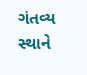ગંતવ્ય સ્થાને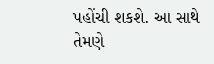પહોંચી શકશે. આ સાથે તેમણે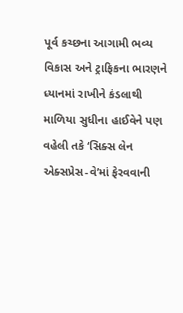પૂર્વ કચ્છના આગામી ભવ્ય વિકાસ અને ટ્રાફિકના ભારણને ધ્યાનમાં રાખીને કંડલાથી માળિયા સુધીના હાઈવેને પણ વહેલી તકે ‘સિક્સ લેન એક્સપ્રેસ-વે’માં ફેરવવાની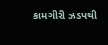કામગીરી ઝડપથી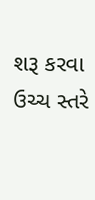શરૂ કરવા ઉચ્ચ સ્તરે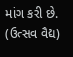માંગ કરી છે.
(ઉત્સવ વૈદ્ય)